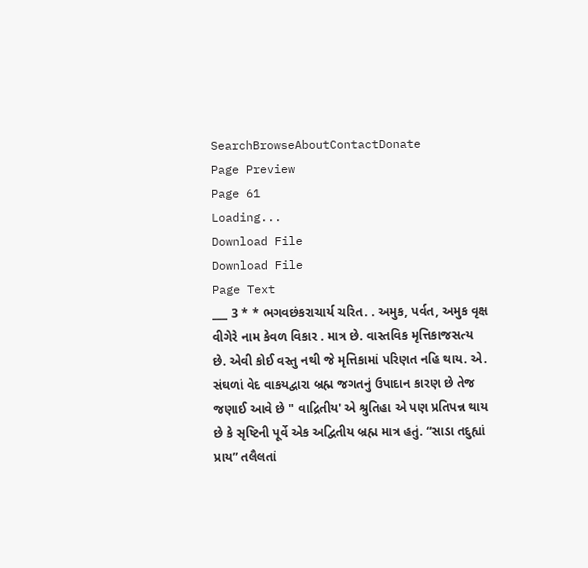SearchBrowseAboutContactDonate
Page Preview
Page 61
Loading...
Download File
Download File
Page Text
___ 3 * * ભગવછંકરાચાર્ય ચરિત. . અમુક, પર્વત, અમુક વૃક્ષ વીગેરે નામ કેવળ વિકાર . માત્ર છે. વાસ્તવિક મૃત્તિકાજસત્ય છે. એવી કોઈ વસ્તુ નથી જે મૃત્તિકામાં પરિણત નહિ થાય. એ. સંઘળાં વેદ વાકયદ્વારા બ્રહ્મ જગતનું ઉપાદાન કારણ છે તેજ જણાઈ આવે છે " વાદ્રિતીય' એ શ્રુતિહા એ પણ પ્રતિપન્ન થાય છે કે સૃષ્ટિની પૂર્વે એક અદ્વિતીય બ્રહ્મ માત્ર હતું. “સાડા તદુહ્યાં પ્રાય” તલૈલતાં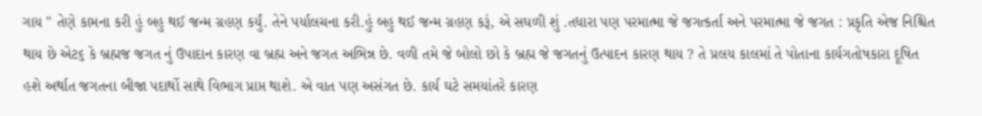ગાય " તેણે કામના કરી હું બહુ થઈ જન્મ ગ્રહણ કર્યું. તેને પર્યાલચના કરી.હું બહુ થઈ જન્મ ગ્રહણ કરૂં, એ સઘળી શું .તધારા પણ પરમાત્મા જે જગત્કર્તા અને પરમાત્મા જે જગત : પ્રકૃતિ એજ નિશ્ચિત થાય છે એટ૬ કે બ્રહ્મજ જગત નું ઉપાદાન કારણ વા બ્રહ્મ અને જગત અભિન્ન છે. વળી તમે જે બોલો છો કે બ્રહ્મ જે જગતનું ઉત્પાદન કારણ થાય ? તે પ્રલય કાલમાં તે પોતાના કાર્યગતોષકારા દૂષિત હશે અર્થાત જગતના બીજા પદાર્થો સાથે વિભાગ પ્રાપ્ત થાશે. એ વાત પણ અસંગત છે. કાર્ય ઘટે સમયાંતરે કારણ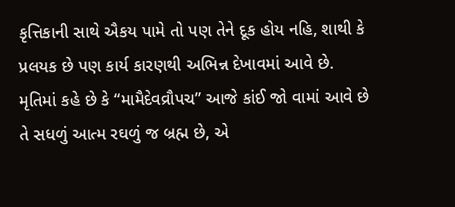કૃત્તિકાની સાથે ઐકય પામે તો પણ તેને દૂક હોય નહિ, શાથી કે પ્રલયક છે પણ કાર્ય કારણથી અભિન્ન દેખાવમાં આવે છે. મૃતિમાં કહે છે કે “મામૈદેવવ્રૌપચ” આજે કાંઈ જો વામાં આવે છે તે સધળું આત્મ રઘળું જ બ્રહ્મ છે, એ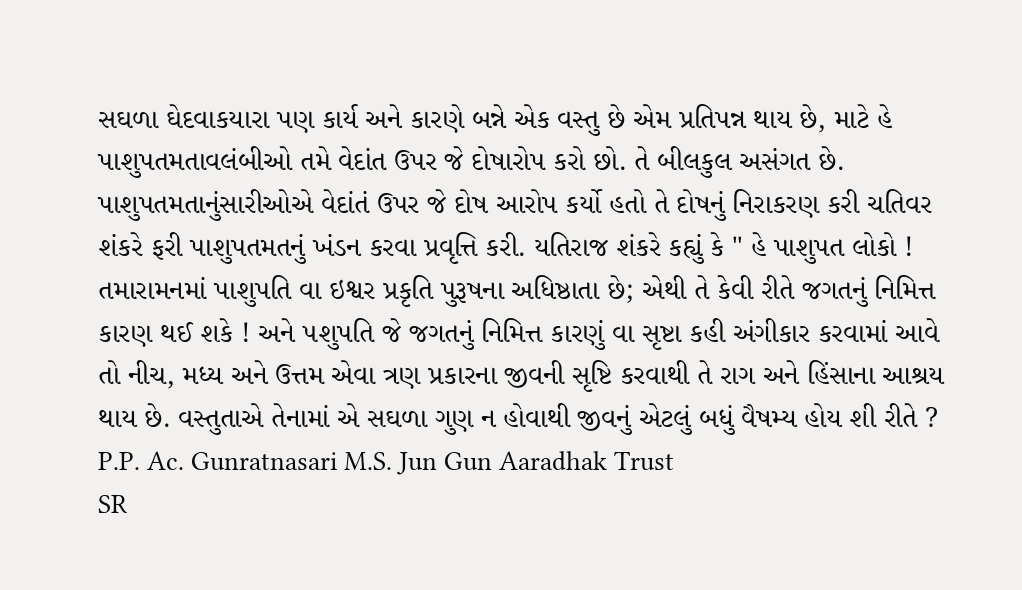સઘળા ઘેદવાકયારા પણ કાર્ય અને કારણે બન્ને એક વસ્તુ છે એમ પ્રતિપન્ન થાય છે, માટે હે પાશુપતમતાવલંબીઓ તમે વેદાંત ઉપર જે દોષારોપ કરો છો. તે બીલકુલ અસંગત છે. પાશુપતમતાનુંસારીઓએ વેદાંતં ઉપર જે દોષ આરોપ કર્યો હતો તે દોષનું નિરાકરણ કરી ચતિવર શંકરે ફરી પાશુપતમતનું ખંડન કરવા પ્રવૃત્તિ કરી. યતિરાજ શંકરે કહ્યું કે " હે પાશુપત લોકો ! તમારામનમાં પાશુપતિ વા ઇશ્વર પ્રકૃતિ પુરૂષના અધિષ્ઠાતા છે; એથી તે કેવી રીતે જગતનું નિમિત્ત કારણ થઈ શકે ! અને ૫શુપતિ જે જગતનું નિમિત્ત કારણું વા સૃષ્ટા કહી અંગીકાર કરવામાં આવે તો નીચ, મધ્ય અને ઉત્તમ એવા ત્રણ પ્રકારના જીવની સૃષ્ટિ કરવાથી તે રાગ અને હિંસાના આશ્રય થાય છે. વસ્તુતાએ તેનામાં એ સઘળા ગુણ ન હોવાથી જીવનું એટલું બધું વૈષમ્ય હોય શી રીતે ? P.P. Ac. Gunratnasari M.S. Jun Gun Aaradhak Trust
SR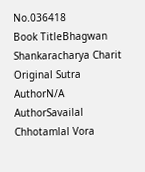No.036418
Book TitleBhagwan Shankaracharya Charit
Original Sutra AuthorN/A
AuthorSavailal Chhotamlal Vora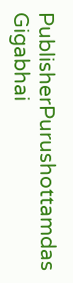PublisherPurushottamdas Gigabhai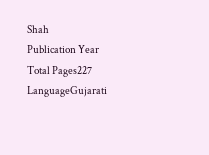Shah
Publication Year
Total Pages227
LanguageGujarati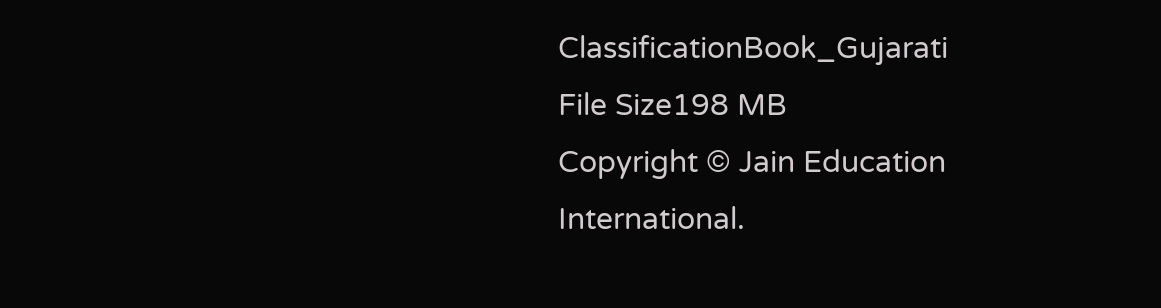ClassificationBook_Gujarati
File Size198 MB
Copyright © Jain Education International.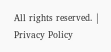All rights reserved. | Privacy Policy